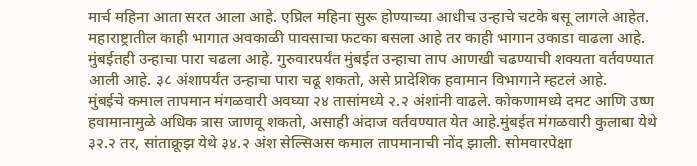मार्च महिना आता सरत आला आहे. एप्रिल महिना सुरू होण्याच्या आधीच उन्हाचे चटके बसू लागले आहेत. महाराष्ट्रातील काही भागात अवकाळी पावसाचा फटका बसला आहे तर काही भागान उकाडा वाढला आहे. मुंबईतही उन्हाचा पारा चढला आहे. गुरुवारपर्यंत मुंबईत उन्हाचा ताप आणखी चढण्याची शक्यता वर्तवण्यात आली आहे. ३८ अंशापर्यंत उन्हाचा पारा चढू शकतो, असे प्रादेशिक हवामान विभागाने म्हटलं आहे.
मुंबईचे कमाल तापमान मंगळवारी अवघ्या २४ तासांमध्ये २.२ अंशांनी वाढले. कोकणामध्ये दमट आणि उष्ण हवामानामुळे अधिक त्रास जाणवू शकतो, असाही अंदाज वर्तवण्यात येत आहे.मुंबईत मंगळवारी कुलाबा येथे ३२.२ तर, सांताक्रूझ येथे ३४.२ अंश सेल्सिअस कमाल तापमानाची नोंद झाली. सोमवारपेक्षा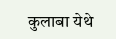कुलाबा येथे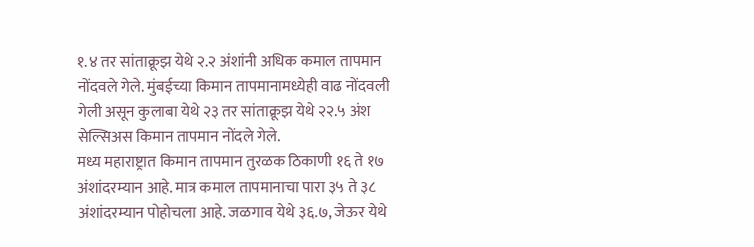१.४ तर सांताक्रूझ येथे २.२ अंशांनी अधिक कमाल तापमान नोंदवले गेले. मुंबईच्या किमान तापमानामध्येही वाढ नोंदवली गेली असून कुलाबा येथे २३ तर सांताक्रूझ येथे २२.५ अंश सेल्सिअस किमान तापमान नोंदले गेले.
मध्य महाराष्ट्रात किमान तापमान तुरळक ठिकाणी १६ ते १७ अंशांदरम्यान आहे. मात्र कमाल तापमानाचा पारा ३५ ते ३८ अंशांदरम्यान पोहोचला आहे. जळगाव येथे ३६.७, जेऊर येथे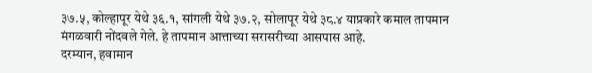३७.५, कोल्हापूर येथे ३६.१, सांगली येथे ३७.२, सोलापूर येथे ३८.४ याप्रकारे कमाल तापमान मंगळवारी नोंदवले गेले. हे तापमान आत्ताच्या सरासरीच्या आसपास आहे.
दरम्यान, हवामान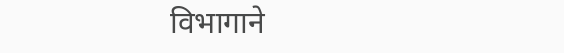विभागाने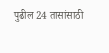पुढील 24 तासांसाठी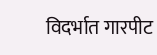विदर्भात गारपीट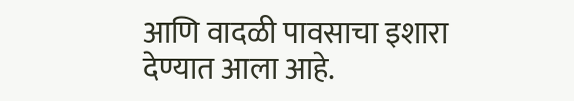आणि वादळी पावसाचा इशारा देण्यात आला आहे.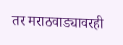तर मराठवाड्यावरही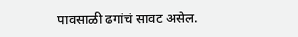पावसाळी ढगांचं सावट असेल.